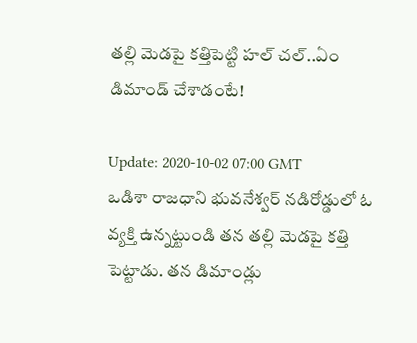తల్లి మెడపై కత్తిపెట్టి హల్ చల్..ఏం డిమాండ్ చేశాడంటే!

Update: 2020-10-02 07:00 GMT
ఒడిశా రాజధాని భువనేశ్వర్ నడిరోడ్డులో ఓ వ్యక్తి ఉన్నట్టుండి తన తల్లి మెడపై కత్తి పెట్టాడు. తన డిమాండ్లు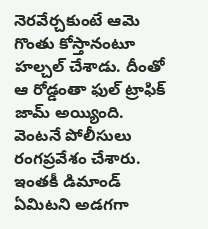నెరవేర్చకుంటే ఆమె గొంతు కోస్తానంటూ హల్చల్ చేశాడు. దీంతో  ఆ రోడ్డంతా ఫుల్ ట్రాఫిక్ జామ్ అయ్యింది. వెంటనే పోలీసులు రంగప్రవేశం చేశారు. ఇంతకీ డిమాండ్ ఏమిటని అడగగా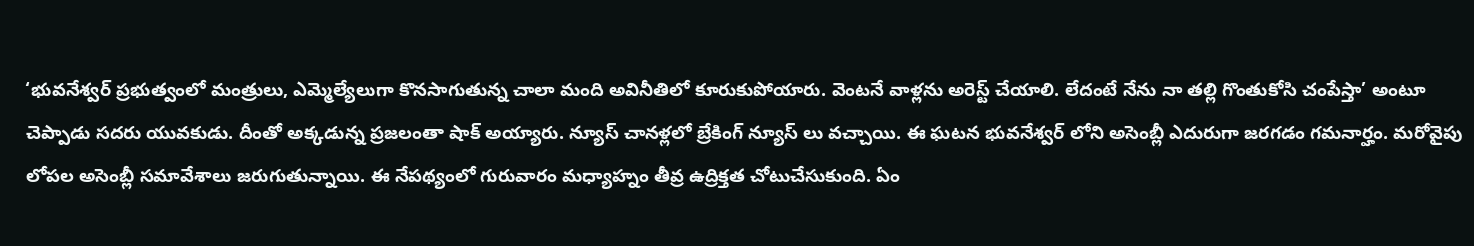‘భువనేశ్వర్ ప్రభుత్వంలో మంత్రులు, ఎమ్మెల్యేలుగా కొనసాగుతున్న చాలా మంది అవినీతిలో కూరుకుపోయారు. వెంటనే వాళ్లను అరెస్ట్ చేయాలి. లేదంటే నేను నా తల్లి గొంతుకోసి చంపేస్తా’ అంటూ చెప్పాడు సదరు యువకుడు. దీంతో అక్కడున్న ప్రజలంతా షాక్ అయ్యారు. న్యూస్ చానళ్లలో బ్రేకింగ్ న్యూస్ లు వచ్చాయి. ఈ ఘటన భువనేశ్వర్ లోని అసెంబ్లీ ఎదురుగా జరగడం గమనార్హం. మరోవైపు లోపల అసెంబ్లీ సమావేశాలు జరుగుతున్నాయి. ఈ నేపథ్యంలో గురువారం మధ్యాహ్నం తీవ్ర ఉద్రిక్తత చోటుచేసుకుంది. ఏం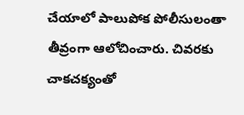చేయాలో పాలుపోక పోలీసులంతా తీవ్రంగా ఆలోచించారు. చివరకు చాకచక్యంతో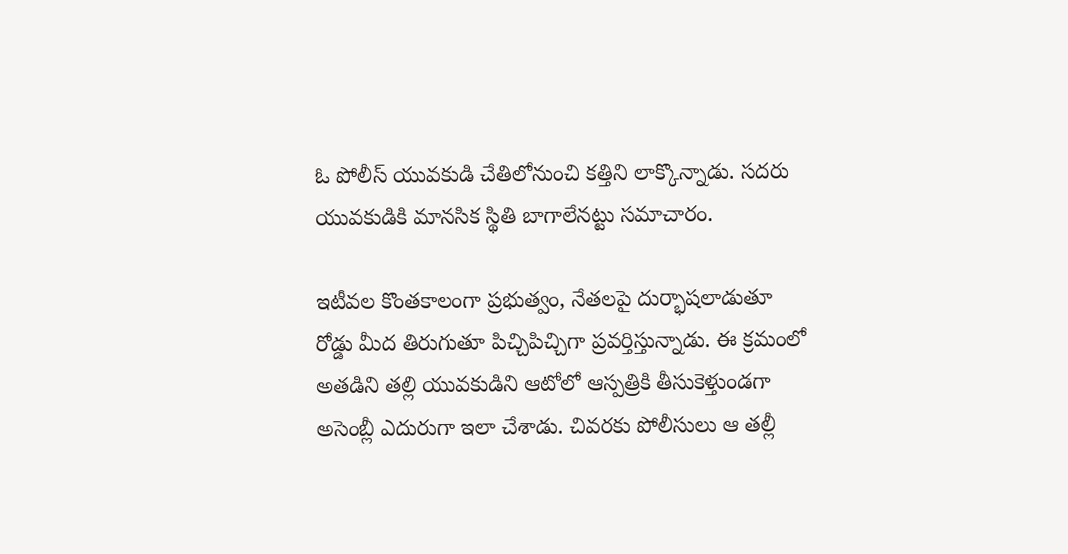ఓ పోలీస్ యువకుడి చేతిలోనుంచి కత్తిని లాక్కొన్నాడు. సదరు యువకుడికి మానసిక స్థితి బాగాలేనట్టు సమాచారం.

ఇటీవల కొంతకాలంగా ప్రభుత్వం, నేతలపై దుర్భాషలాడుతూ రోడ్డు మీద తిరుగుతూ పిచ్చిపిచ్చిగా ప్రవర్తిస్తున్నాడు. ఈ క్రమంలో అతడిని తల్లి యువకుడిని ఆటోలో ఆస్పత్రికి తీసుకెళ్తుండగా అసెంబ్లీ ఎదురుగా ఇలా చేశాడు. చివరకు పోలీసులు ఆ తల్లీ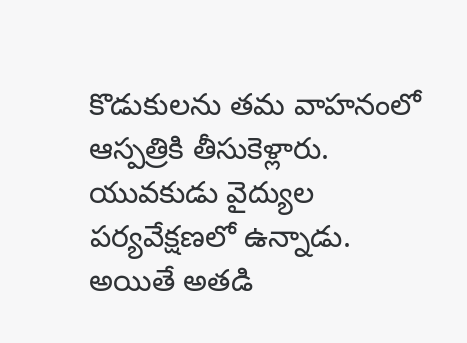కొడుకులను తమ వాహనంలో ఆస్పత్రికి తీసుకెళ్లారు. యువకుడు వైద్యుల పర్యవేక్షణలో ఉన్నాడు. అయితే అతడి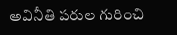అవినీతి పరుల గురించి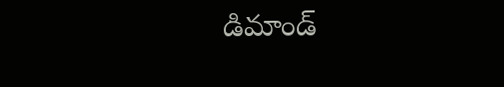డిమాండ్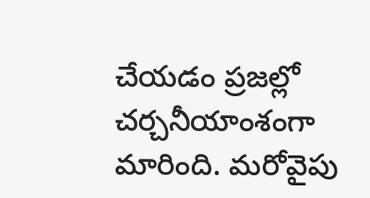చేయడం ప్రజల్లో చర్చనీయాంశంగా మారింది. మరోవైపు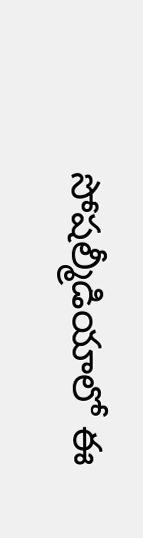సోషల్మీడియాలో ఈ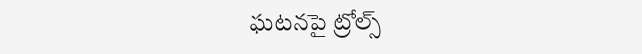ఘటనపై ట్రోల్స్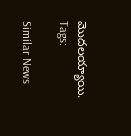మొదలయ్యాయి.
Tags:

Similar News